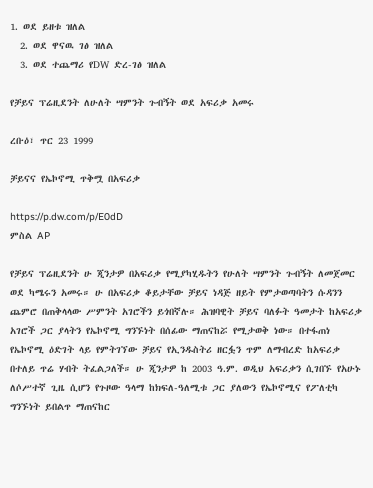1. ወደ ይዘቱ ዝለል
  2. ወደ ዋናዉ ገፅ ዝለል
  3. ወደ ተጨማሪ የDW ድረ-ገፅ ዝለል

የቻይና ፕሬዚደንት ለሁለት ሣምንት ጉብኝት ወደ አፍሪቃ አመሩ

ረቡዕ፣ ጥር 23 1999

ቻይናና የኤኮኖሚ ጥቅሟ በአፍሪቃ

https://p.dw.com/p/E0dD
ምስል AP

የቻይና ፕሬዚደንት ሁ ጂንታዎ በአፍሪቃ የሚያካሂዱትን የሁለት ሣምንት ጉብኝት ለመጀመር ወደ ካሜሩን አመሩ። ሁ በአፍሪቃ ቆይታቸው ቻይና ነዳጅ ዘይት የምታወጣባትን ሱዳንን ጨምሮ በጠቅላላው ሥምንት አገሮችን ይጎበኛሉ። ሕዝባዊት ቻይና ባለፉት ዓመታት ከአፍሪቃ አገሮች ጋር ያላትን የኤኮኖሚ ግንኙነት በሰፊው ማጠናከሯ የሚታወቅ ነው። በተፋጠነ የኤኮኖሚ ዕድገት ላይ የምትገኘው ቻይና የኢንዱስትሪ ዘርፏን ጥም ለማብረድ ከአፍሪቃ በተለይ ጥሬ ሃብት ትፈልጋለች። ሁ ጂንታዎ ከ 2003 ዓ.ም. ወዲህ አፍሪቃን ሲገበኙ የአሁኑ ለሶሥተኛ ጊዜ ሲሆን የጉዞው ዓላማ ከክፍለ-ዓለሚቱ ጋር ያለውን የኤኮኖሚና የፖለቲካ ግንኙነት ይበልጥ ማጠናከር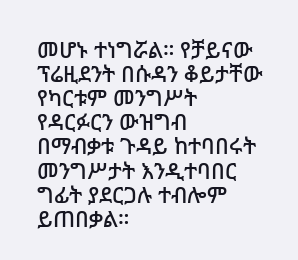መሆኑ ተነግሯል። የቻይናው ፕሬዚደንት በሱዳን ቆይታቸው የካርቱም መንግሥት የዳርፉርን ውዝግብ በማብቃቱ ጉዳይ ከተባበሩት መንግሥታት እንዲተባበር ግፊት ያደርጋሉ ተብሎም ይጠበቃል።